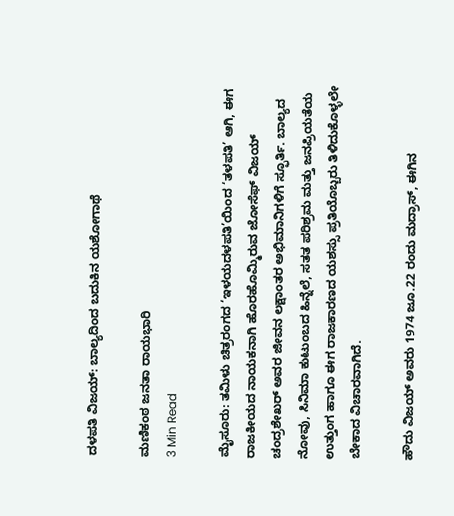ದಳಪತಿ ವಿಜಯ್: ಬಾಲ್ಯದಿಂದ ಬದುಕಿನ ಯಶೋಗಾಥೆ

ಮಣಿಕಂಠ ಜನತಾ ರಾಯಭಾರಿ
3 Min Read

ಮೈಸೂರು: ತಮಿಳು ಚಿತ್ರರಂಗದ ‘ಇಳಯದಳಪತಿ’ಯಿಂದ ‘ತಳಪತಿ’ ಆಗಿ, ಈಗ ರಾಜಕೀಯದ ನಾಯಕನಾಗಿ ಹೊರಹೊಮ್ಮಿರುವ ಜೋಸೆಫ್ ವಿಜಯ್ ಚಂದ್ರಶೇಖರ್ ಅವರ ಜೀವನ ಲಕ್ಷಾಂತರ ಅಭಿಮಾನಿಗಳಿಗೆ ಸ್ಫೂರ್ತಿ. ಬಾಲ್ಯದ ನೋವು, ಸಿನಿಮಾ ಕುಟುಂಬದ ಹಿನ್ನೆಲೆ, ಸತತ ಪರಿಶ್ರಮ ಮತ್ತು ಜನಪ್ರಿಯತೆಯ ಉತ್ತುಂಗ ಹಾಗೂ ಈಗ ರಾಜಕಾರಣದ ಯಶಸ್ಸು ಪ್ರತಿಯೊಬ್ಬರು ತಿಳಿದುಕೊಳ್ಳಲೇ ಬೇಕಾದ ವಿಚಾರವಾಗಿದೆ.

ಹೌದು ವಿಜಯ್ ಅವರು 1974 ಜೂ.22 ರಂದು ಮದ್ರಾಸ್, ಈಗಿನ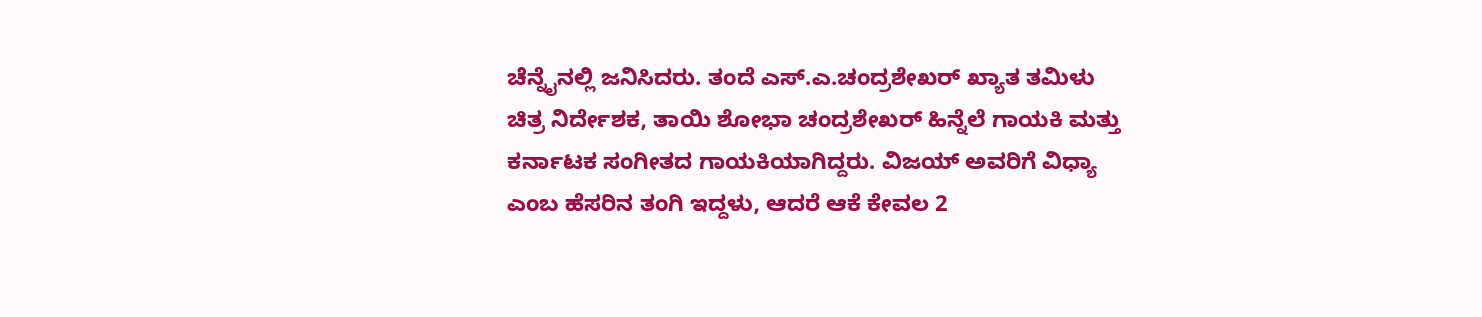ಚೆನ್ನೈನಲ್ಲಿ ಜನಿಸಿದರು. ತಂದೆ ಎಸ್.ಎ.ಚಂದ್ರಶೇಖರ್ ಖ್ಯಾತ ತಮಿಳು ಚಿತ್ರ ನಿರ್ದೇಶಕ, ತಾಯಿ ಶೋಭಾ ಚಂದ್ರಶೇಖರ್ ಹಿನ್ನೆಲೆ ಗಾಯಕಿ ಮತ್ತು ಕರ್ನಾಟಕ ಸಂಗೀತದ ಗಾಯಕಿಯಾಗಿದ್ದರು. ವಿಜಯ್ ಅವರಿಗೆ ವಿಧ್ಯಾ ಎಂಬ ಹೆಸರಿನ ತಂಗಿ ಇದ್ದಳು, ಆದರೆ ಆಕೆ ಕೇವಲ 2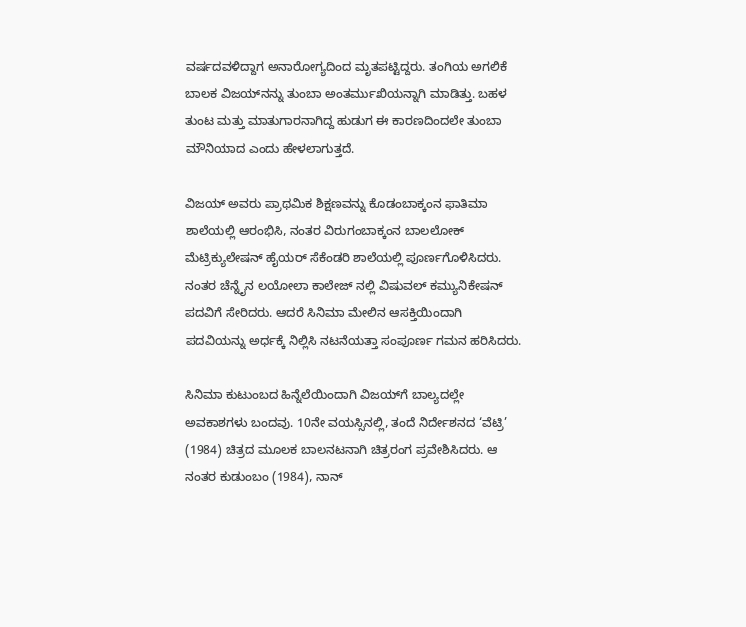ವರ್ಷದವಳಿದ್ದಾಗ ಅನಾರೋಗ್ಯದಿಂದ ಮೃತಪಟ್ಟಿದ್ದರು. ತಂಗಿಯ ಅಗಲಿಕೆ ಬಾಲಕ ವಿಜಯ್‌ನನ್ನು ತುಂಬಾ ಅಂತರ್ಮುಖಿಯನ್ನಾಗಿ ಮಾಡಿತ್ತು. ಬಹಳ ತುಂಟ ಮತ್ತು ಮಾತುಗಾರನಾಗಿದ್ದ ಹುಡುಗ ಈ ಕಾರಣದಿಂದಲೇ ತುಂಬಾ ಮೌನಿಯಾದ ಎಂದು ಹೇಳಲಾಗುತ್ತದೆ.

ವಿಜಯ್ ಅವರು ಪ್ರಾಥಮಿಕ ಶಿಕ್ಷಣವನ್ನು ಕೊಡಂಬಾಕ್ಕಂನ ಫಾತಿಮಾ ಶಾಲೆಯಲ್ಲಿ ಆರಂಭಿಸಿ, ನಂತರ ವಿರುಗಂಬಾಕ್ಕಂನ ಬಾಲಲೋಕ್ ಮೆಟ್ರಿಕ್ಯುಲೇಷನ್ ಹೈಯರ್ ಸೆಕೆಂಡರಿ ಶಾಲೆಯಲ್ಲಿ ಪೂರ್ಣಗೊಳಿಸಿದರು. ನಂತರ ಚೆನ್ನೈನ ಲಯೋಲಾ ಕಾಲೇಜ್ ನಲ್ಲಿ ವಿಷುವಲ್ ಕಮ್ಯುನಿಕೇಷನ್ ಪದವಿಗೆ ಸೇರಿದರು. ಆದರೆ ಸಿನಿಮಾ ಮೇಲಿನ ಆಸಕ್ತಿಯಿಂದಾಗಿ ಪದವಿಯನ್ನು ಅರ್ಧಕ್ಕೆ ನಿಲ್ಲಿಸಿ ನಟನೆಯತ್ತಾ ಸಂಪೂರ್ಣ ಗಮನ ಹರಿಸಿದರು.

ಸಿನಿಮಾ ಕುಟುಂಬದ ಹಿನ್ನೆಲೆಯಿಂದಾಗಿ ವಿಜಯ್‌ಗೆ ಬಾಲ್ಯದಲ್ಲೇ ಅವಕಾಶಗಳು ಬಂದವು. 10ನೇ ವಯಸ್ಸಿನಲ್ಲಿ, ತಂದೆ ನಿರ್ದೇಶನದ ‘ವೆಟ್ರಿ’ (1984) ಚಿತ್ರದ ಮೂಲಕ ಬಾಲನಟನಾಗಿ ಚಿತ್ರರಂಗ ಪ್ರವೇಶಿಸಿದರು. ಆ ನಂತರ ಕುಡುಂಬಂ (1984), ನಾನ್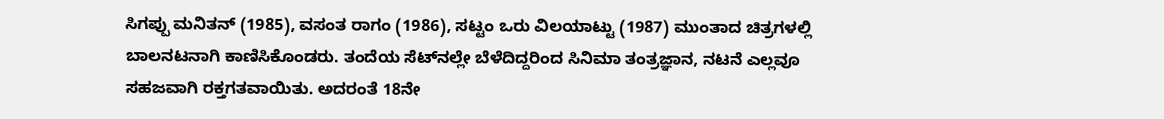ಸಿಗಪ್ಪು ಮನಿತನ್ (1985), ವಸಂತ ರಾಗಂ (1986), ಸಟ್ಟಂ ಒರು ವಿಲಯಾಟ್ಟು (1987) ಮುಂತಾದ ಚಿತ್ರಗಳಲ್ಲಿ ಬಾಲನಟನಾಗಿ ಕಾಣಿಸಿಕೊಂಡರು. ತಂದೆಯ ಸೆಟ್‌ನಲ್ಲೇ ಬೆಳೆದಿದ್ದರಿಂದ ಸಿನಿಮಾ ತಂತ್ರಜ್ಞಾನ, ನಟನೆ ಎಲ್ಲವೂ ಸಹಜವಾಗಿ ರಕ್ತಗತವಾಯಿತು. ಅದರಂತೆ 18ನೇ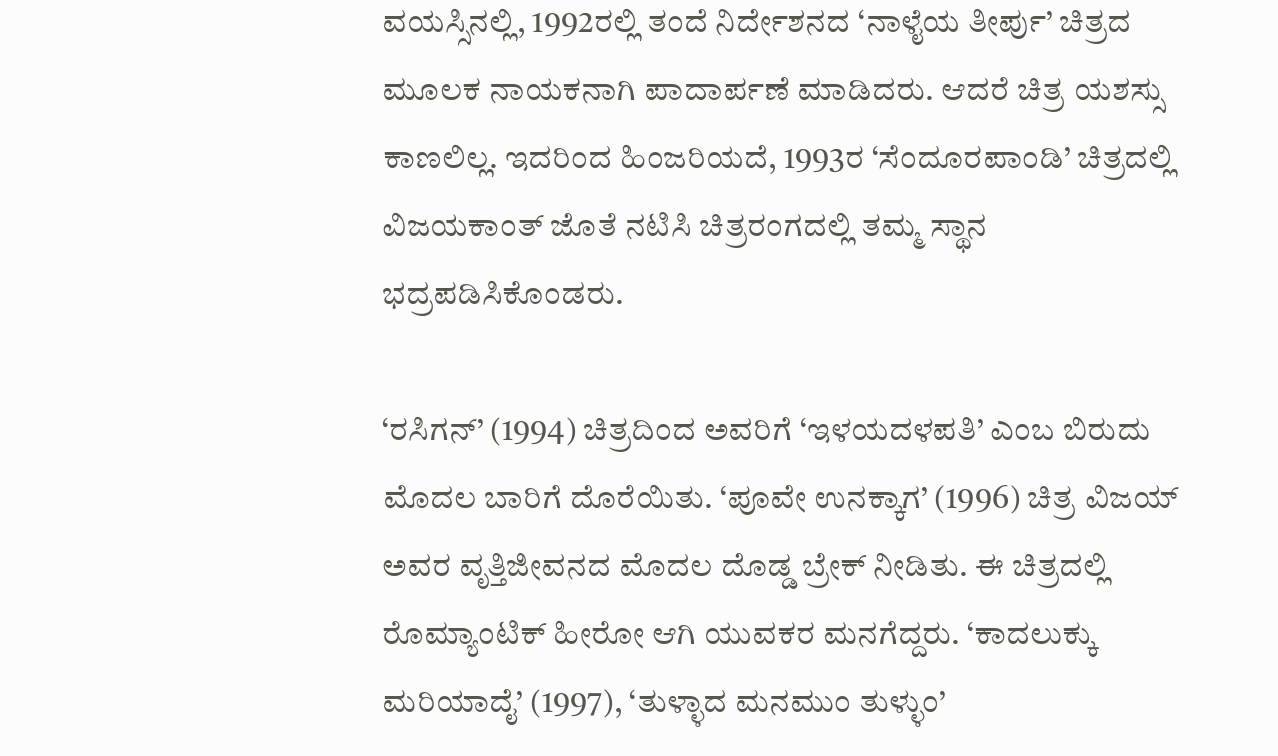ವಯಸ್ಸಿನಲ್ಲಿ, 1992ರಲ್ಲಿ ತಂದೆ ನಿರ್ದೇಶನದ ‘ನಾಳೈಯ ತೀರ್ಪು’ ಚಿತ್ರದ ಮೂಲಕ ನಾಯಕನಾಗಿ ಪಾದಾರ್ಪಣೆ ಮಾಡಿದರು. ಆದರೆ ಚಿತ್ರ ಯಶಸ್ಸು ಕಾಣಲಿಲ್ಲ. ಇದರಿಂದ ಹಿಂಜರಿಯದೆ, 1993ರ ‘ಸೆಂದೂರಪಾಂಡಿ’ ಚಿತ್ರದಲ್ಲಿ ವಿಜಯಕಾಂತ್ ಜೊತೆ ನಟಿಸಿ ಚಿತ್ರರಂಗದಲ್ಲಿ ತಮ್ಮ ಸ್ಥಾನ ಭದ್ರಪಡಿಸಿಕೊಂಡರು.

‘ರಸಿಗನ್’ (1994) ಚಿತ್ರದಿಂದ ಅವರಿಗೆ ‘ಇಳಯದಳಪತಿ’ ಎಂಬ ಬಿರುದು ಮೊದಲ ಬಾರಿಗೆ ದೊರೆಯಿತು. ‘ಪೂವೇ ಉನಕ್ಕಾಗ’ (1996) ಚಿತ್ರ ವಿಜಯ್ ಅವರ ವೃತ್ತಿಜೀವನದ ಮೊದಲ ದೊಡ್ಡ ಬ್ರೇಕ್ ನೀಡಿತು. ಈ ಚಿತ್ರದಲ್ಲಿ ರೊಮ್ಯಾಂಟಿಕ್ ಹೀರೋ ಆಗಿ ಯುವಕರ ಮನಗೆದ್ದರು. ‘ಕಾದಲುಕ್ಕು ಮರಿಯಾದೈ’ (1997), ‘ತುಳ್ಳಾದ ಮನಮುಂ ತುಳ್ಳುಂ’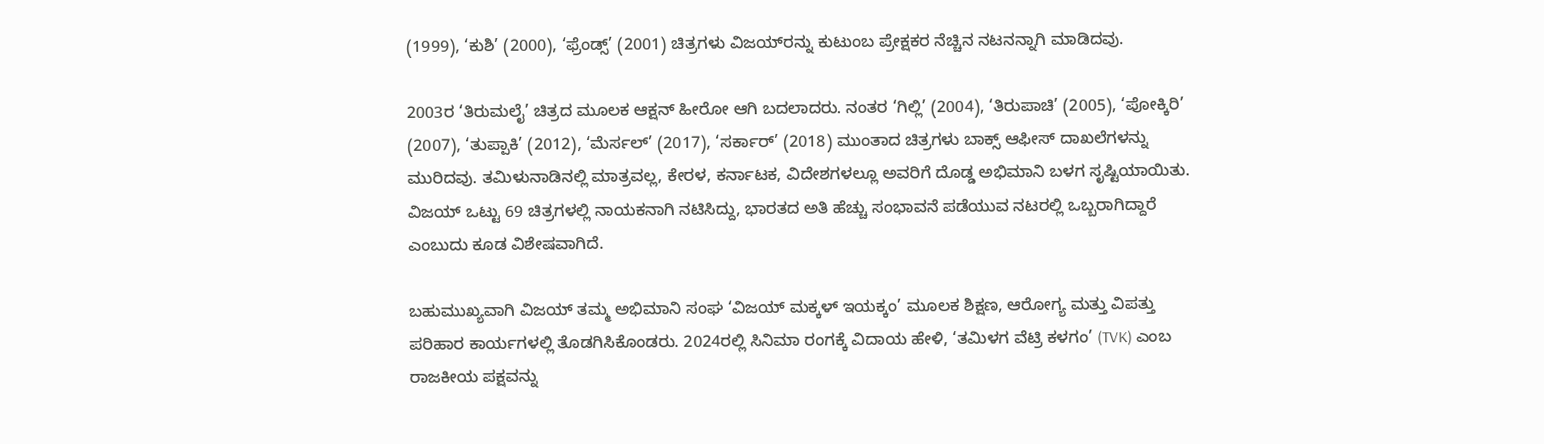(1999), ‘ಕುಶಿ’ (2000), ‘ಫ್ರೆಂಡ್ಸ್’ (2001) ಚಿತ್ರಗಳು ವಿಜಯ್‌ರನ್ನು ಕುಟುಂಬ ಪ್ರೇಕ್ಷಕರ ನೆಚ್ಚಿನ ನಟನನ್ನಾಗಿ ಮಾಡಿದವು.

2003ರ ‘ತಿರುಮಲೈ’ ಚಿತ್ರದ ಮೂಲಕ ಆಕ್ಷನ್ ಹೀರೋ ಆಗಿ ಬದಲಾದರು. ನಂತರ ‘ಗಿಲ್ಲಿ’ (2004), ‘ತಿರುಪಾಚಿ’ (2005), ‘ಪೋಕ್ಕಿರಿ’ (2007), ‘ತುಪ್ಪಾಕಿ’ (2012), ‘ಮೆರ್ಸಲ್’ (2017), ‘ಸರ್ಕಾರ್’ (2018) ಮುಂತಾದ ಚಿತ್ರಗಳು ಬಾಕ್ಸ್ ಆಫೀಸ್ ದಾಖಲೆಗಳನ್ನು ಮುರಿದವು. ತಮಿಳುನಾಡಿನಲ್ಲಿ ಮಾತ್ರವಲ್ಲ, ಕೇರಳ, ಕರ್ನಾಟಕ, ವಿದೇಶಗಳಲ್ಲೂ ಅವರಿಗೆ ದೊಡ್ಡ ಅಭಿಮಾನಿ ಬಳಗ ಸೃಷ್ಟಿಯಾಯಿತು. ವಿಜಯ್ ಒಟ್ಟು 69 ಚಿತ್ರಗಳಲ್ಲಿ ನಾಯಕನಾಗಿ ನಟಿಸಿದ್ದು, ಭಾರತದ ಅತಿ ಹೆಚ್ಚು ಸಂಭಾವನೆ ಪಡೆಯುವ ನಟರಲ್ಲಿ ಒಬ್ಬರಾಗಿದ್ದಾರೆ ಎಂಬುದು ಕೂಡ ವಿಶೇಷವಾಗಿದೆ.

ಬಹುಮುಖ್ಯವಾಗಿ ವಿಜಯ್ ತಮ್ಮ ಅಭಿಮಾನಿ ಸಂಘ ‘ವಿಜಯ್ ಮಕ್ಕಳ್ ಇಯಕ್ಕಂ’ ಮೂಲಕ ಶಿಕ್ಷಣ, ಆರೋಗ್ಯ ಮತ್ತು ವಿಪತ್ತು ಪರಿಹಾರ ಕಾರ್ಯಗಳಲ್ಲಿ ತೊಡಗಿಸಿಕೊಂಡರು. 2024ರಲ್ಲಿ ಸಿನಿಮಾ ರಂಗಕ್ಕೆ ವಿದಾಯ ಹೇಳಿ, ‘ತಮಿಳಗ ವೆಟ್ರಿ ಕಳಗಂ’ (TVK) ಎಂಬ ರಾಜಕೀಯ ಪಕ್ಷವನ್ನು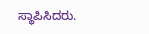ಸ್ಥಾಪಿಸಿದರು.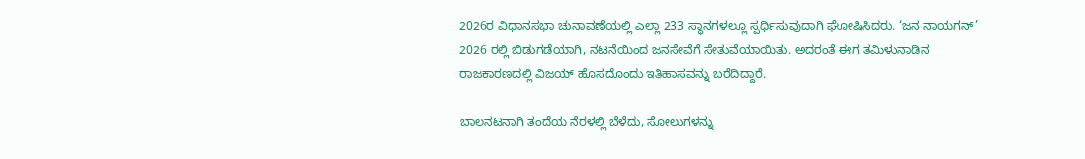2026ರ ವಿಧಾನಸಭಾ ಚುನಾವಣೆಯಲ್ಲಿ ಎಲ್ಲಾ 233 ಸ್ಥಾನಗಳಲ್ಲೂ ಸ್ಪರ್ಧಿಸುವುದಾಗಿ ಘೋಷಿಸಿದರು. ‘ಜನ ನಾಯಗನ್’ 2026 ರಲ್ಲಿ ಬಿಡುಗಡೆಯಾಗಿ, ನಟನೆಯಿಂದ ಜನಸೇವೆಗೆ ಸೇತುವೆಯಾಯಿತು. ಅದರಂತೆ ಈಗ ತಮಿಳುನಾಡಿನ ರಾಜಕಾರಣದಲ್ಲಿ ವಿಜಯ್ ಹೊಸದೊಂದು ಇತಿಹಾಸವನ್ನು ಬರೆದಿದ್ದಾರೆ.

ಬಾಲನಟನಾಗಿ ತಂದೆಯ ನೆರಳಲ್ಲಿ ಬೆಳೆದು, ಸೋಲುಗಳನ್ನು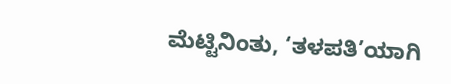ಮೆಟ್ಟಿನಿಂತು, ‘ತಳಪತಿ’ಯಾಗಿ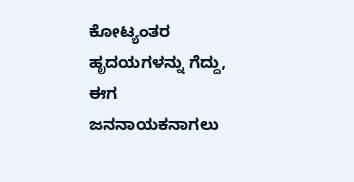ಕೋಟ್ಯಂತರ ಹೃದಯಗಳನ್ನು ಗೆದ್ದು, ಈಗ ಜನನಾಯಕನಾಗಲು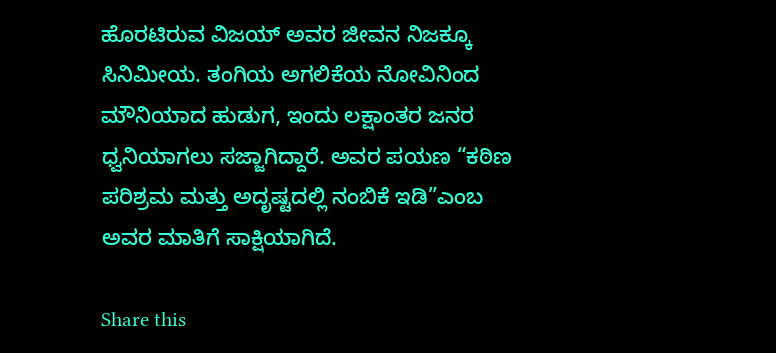ಹೊರಟಿರುವ ವಿಜಯ್ ಅವರ ಜೀವನ ನಿಜಕ್ಕೂ ಸಿನಿಮೀಯ. ತಂಗಿಯ ಅಗಲಿಕೆಯ ನೋವಿನಿಂದ ಮೌನಿಯಾದ ಹುಡುಗ, ಇಂದು ಲಕ್ಷಾಂತರ ಜನರ ಧ್ವನಿಯಾಗಲು ಸಜ್ಜಾಗಿದ್ದಾರೆ. ಅವರ ಪಯಣ “ಕಠಿಣ ಪರಿಶ್ರಮ ಮತ್ತು ಅದೃಷ್ಟದಲ್ಲಿ ನಂಬಿಕೆ ಇಡಿ”ಎಂಬ ಅವರ ಮಾತಿಗೆ ಸಾಕ್ಷಿಯಾಗಿದೆ.

Share this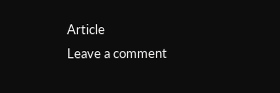Article
Leave a comment